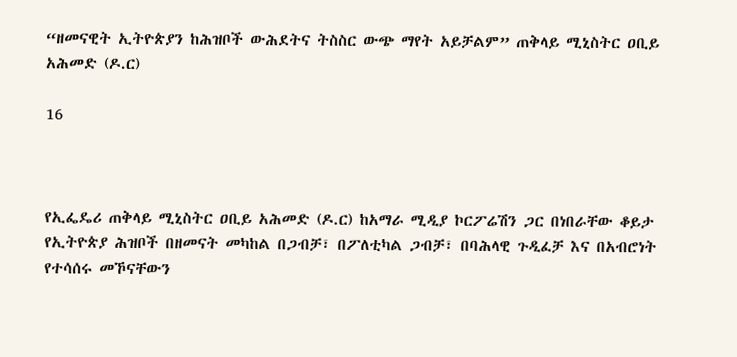“ዘመናዊት ኢትዮጵያን ከሕዝቦች ውሕደትና ትስስር ውጭ ማየት አይቻልም” ጠቅላይ ሚኒስትር ዐቢይ አሕመድ (ዶ.ር)

16



የኢፌዴሪ ጠቅላይ ሚኒስትር ዐቢይ አሕመድ (ዶ.ር) ከአማራ ሚዲያ ኮርፖሬሽን ጋር በነበራቸው ቆይታ የኢትዮጵያ ሕዝቦች በዘመናት መካከል በጋብቻ፣ በፖለቲካል ጋብቻ፣ በባሕላዊ ጉዲፈቻ እና በአብሮነት የተሳሰሩ መኾናቸውን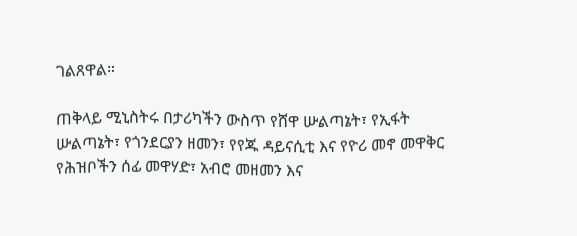ገልጸዋል።

ጠቅላይ ሚኒስትሩ በታሪካችን ውስጥ የሸዋ ሡልጣኔት፣ የኢፋት ሡልጣኔት፣ የጎንደርያን ዘመን፣ የየጁ ዳይናሲቲ እና የዮሪ መኖ መዋቅር የሕዝቦችን ሰፊ መዋሃድ፣ አብሮ መዘመን እና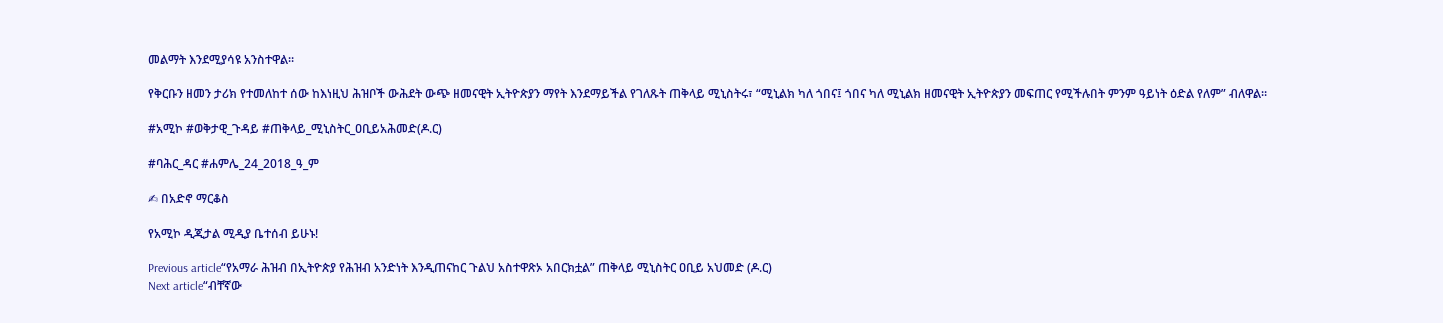መልማት እንደሚያሳዩ አንስተዋል።

የቅርቡን ዘመን ታሪክ የተመለከተ ሰው ከእነዚህ ሕዝቦች ውሕደት ውጭ ዘመናዊት ኢትዮጵያን ማየት እንደማይችል የገለጹት ጠቅላይ ሚኒስትሩ፣ “ሚኒልክ ካለ ጎበና፤ ጎበና ካለ ሚኒልክ ዘመናዊት ኢትዮጵያን መፍጠር የሚችሉበት ምንም ዓይነት ዕድል የለም” ብለዋል።

#አሚኮ #ወቅታዊ_ጉዳይ #ጠቅላይ_ሚኒስትር_ዐቢይአሕመድ(ዶ.ር)

#ባሕር_ዳር #ሐምሌ_24_2018_ዓ_ም

✍ በአድኖ ማርቆስ

የአሚኮ ዲጂታል ሚዲያ ቤተሰብ ይሁኑ!

Previous article“የአማራ ሕዝብ በኢትዮጵያ የሕዝብ አንድነት እንዲጠናከር ጉልህ አስተዋጽኦ አበርክቷል” ጠቅላይ ሚኒስትር ዐቢይ አህመድ (ዶ.ር)
Next article“ብቸኛው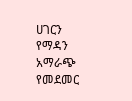ሀገርን የማዳን አማራጭ የመደመር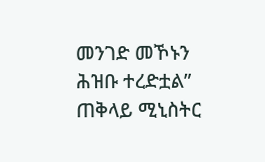መንገድ መኾኑን ሕዝቡ ተረድቷል” ጠቅላይ ሚኒስትር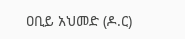ዐቢይ አህመድ (ዶ.ር)